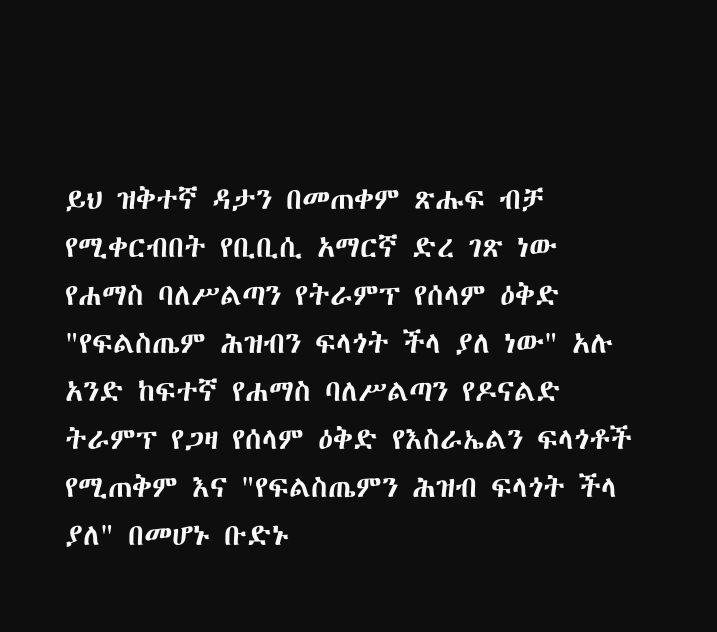ይህ ዝቅተኛ ዳታን በመጠቀም ጽሑፍ ብቻ የሚቀርብበት የቢቢሲ አማርኛ ድረ ገጽ ነው
የሐማስ ባለሥልጣን የትራምፕ የሰላም ዕቅድ "የፍልስጤም ሕዝብን ፍላጎት ችላ ያለ ነው" አሉ
አንድ ከፍተኛ የሐማስ ባለሥልጣን የዶናልድ ትራምፕ የጋዛ የሰላም ዕቅድ የእስራኤልን ፍላጎቶች የሚጠቅም እና "የፍልስጤምን ሕዝብ ፍላጎት ችላ ያለ" በመሆኑ ቡድኑ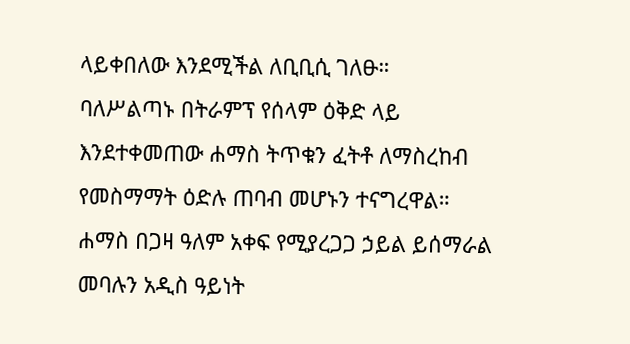ላይቀበለው እንደሚችል ለቢቢሲ ገለፁ።
ባለሥልጣኑ በትራምፕ የሰላም ዕቅድ ላይ እንደተቀመጠው ሐማስ ትጥቁን ፈትቶ ለማስረከብ የመስማማት ዕድሉ ጠባብ መሆኑን ተናግረዋል።
ሐማስ በጋዛ ዓለም አቀፍ የሚያረጋጋ ኃይል ይሰማራል መባሉን አዲስ ዓይነት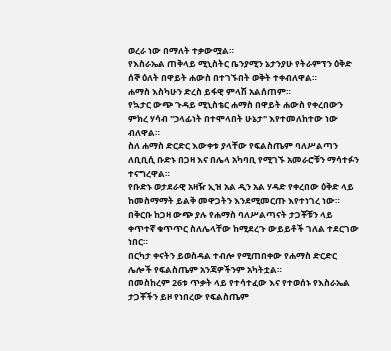ወረራ ነው በማለት ተቃውሟል።
የእስራኤል ጠቅላይ ሚኒስትር ቤንያሚን ኔታንያሁ የትራምፕን ዕቅድ ሰኞ ዕለት በዋይት ሐውስ በተገኙበት ወቅት ተቀብለዋል።
ሐማስ እስካሁን ድረስ ይፋዊ ምላሽ አልሰጠም።
የኳታር ውጭ ጉዳይ ሚኒስቴር ሐማስ በዋይት ሐውስ የቀረበውን ምክረ ሃሳብ "ኃላፊነት በተሞላበት ሁኔታ" እየተመለከተው ነው ብለዋል።
ስለ ሐማስ ድርድር እውቀቱ ያላቸው የፍልስጤም ባለሥልጣን ለቢቢሲ ቡድኑ በጋዛ እና በሌላ አካባቢ የሚገኙ አመራሮቹን ማሳተፉን ተናግረዋል።
የቡድኑ ወታደራዊ አዛዥ ኢዝ አል ዲን አል ሃዳድ የቀረበው ዕቅድ ላይ ከመስማማት ይልቅ መዋጋትን እንደሚመርጡ እየተነገረ ነው።
በቅርቡ ከጋዛ ውጭ ያሉ የሐማስ ባለሥልጣናት ታጋቾቹን ላይ ቀጥተኛ ቁጥጥር ስለሌላቸው ከሚደረጉ ውይይቶች ገለል ተደርገው ነበር።
በርካታ ቀናትን ይወስዳል ተብሎ የሚጠበቀው የሐማስ ድርድር ሌሎች የፍልስጤም አንጃዎችንም አካትቷል።
በመስከረም 26ቱ ጥቃት ላይ የተሳተፈው እና የተወሰኑ የእስራኤል ታጋቾችን ይዞ የነበረው የፍልስጤም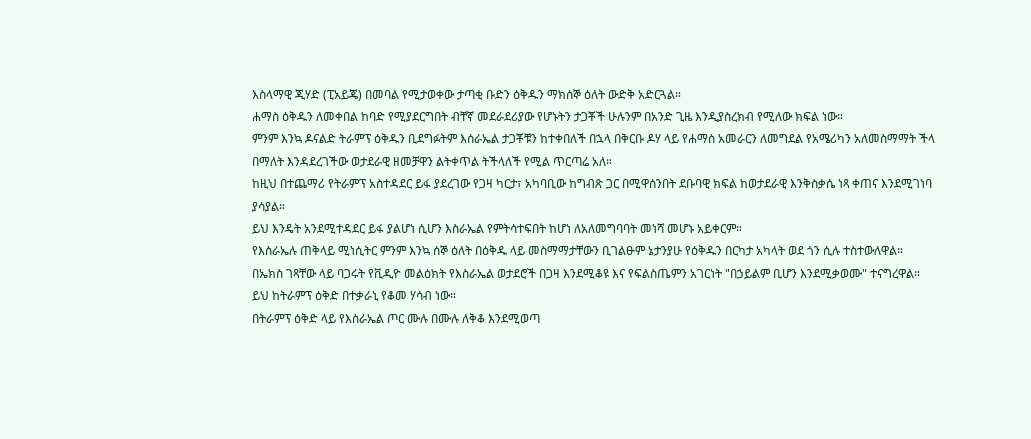እስላማዊ ጂሃድ (ፒአይጄ) በመባል የሚታወቀው ታጣቂ ቡድን ዕቅዱን ማክሰኞ ዕለት ውድቅ አድርጓል።
ሐማስ ዕቅዱን ለመቀበል ከባድ የሚያደርግበት ብቸኛ መደራደሪያው የሆኑትን ታጋቾች ሁሉንም በአንድ ጊዜ እንዲያስረክብ የሚለው ክፍል ነው።
ምንም እንኳ ዶናልድ ትራምፕ ዕቅዱን ቢደግፉትም እሰራኤል ታጋቾቹን ከተቀበለች በኋላ በቅርቡ ዶሃ ላይ የሐማስ አመራርን ለመግደል የአሜሪካን አለመስማማት ችላ በማለት እንዳደረገችው ወታደራዊ ዘመቻዋን ልትቀጥል ትችላለች የሚል ጥርጣሬ አለ።
ከዚህ በተጨማሪ የትራምፕ አስተዳደር ይፋ ያደረገው የጋዛ ካርታ፣ አካባቢው ከግብጽ ጋር በሚዋሰንበት ደቡባዊ ክፍል ከወታደራዊ እንቅስቃሴ ነጻ ቀጠና እንደሚገነባ ያሳያል።
ይህ እንዴት አንደሚተዳደር ይፋ ያልሆነ ሲሆን እስራኤል የምትሳተፍበት ከሆነ ለአለመግባባት መነሻ መሆኑ አይቀርም።
የእስራኤሉ ጠቅላይ ሚነሲትር ምንም እንኳ ሰኞ ዕለት በዕቅዱ ላይ መስማማታቸውን ቢገልፁም ኔታንያሁ የዕቅዱን በርካታ አካላት ወደ ጎን ሲሉ ተስተውለዋል።
በኤክስ ገጻቸው ላይ ባጋሩት የቪዲዮ መልዕክት የእስራኤል ወታደሮች በጋዛ እንደሚቆዩ እና የፍልስጤምን አገርነት "በኃይልም ቢሆን እንደሚቃወሙ" ተናግረዋል።
ይህ ከትራምፕ ዕቅድ በተቃራኒ የቆመ ሃሳብ ነው።
በትራምፕ ዕቅድ ላይ የእስራኤል ጦር ሙሉ በሙሉ ለቅቆ እንደሚወጣ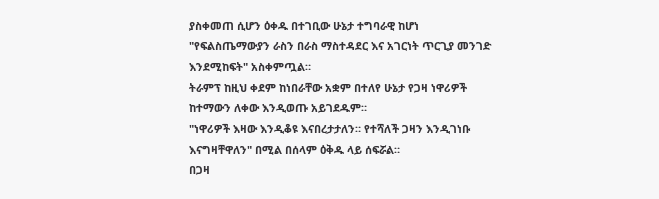ያስቀመጠ ሲሆን ዕቀዱ በተገቢው ሁኔታ ተግባራዊ ከሆነ "የፍልስጤማውያን ራስን በራስ ማስተዳደር እና አገርነት ጥርጊያ መንገድ እንደሚከፍት" አስቀምጧል።
ትራምፕ ከዚህ ቀደም ከነበራቸው አቋም በተለየ ሁኔታ የጋዛ ነዋሪዎች ከተማውን ለቀው እንዲወጡ አይገደዱም።
"ነዋሪዎች እዛው እንዲቆዩ እናበረታታለን። የተሻለች ጋዛን እንዲገነቡ እናግዛቸዋለን" በሚል በሰላም ዕቅዱ ላይ ሰፍሯል።
በጋዛ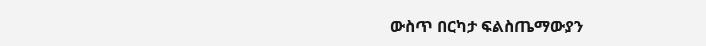ውስጥ በርካታ ፍልስጤማውያን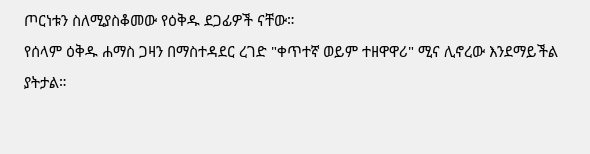ጦርነቱን ስለሚያስቆመው የዕቅዱ ደጋፊዎች ናቸው።
የሰላም ዕቅዱ ሐማስ ጋዛን በማስተዳደር ረገድ "ቀጥተኛ ወይም ተዘዋዋሪ" ሚና ሊኖረው እንደማይችል ያትታል።